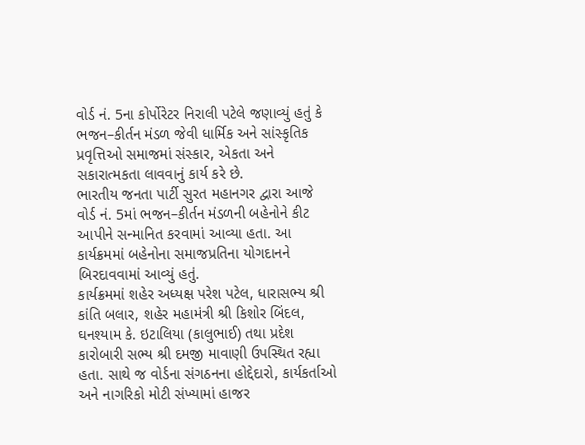વોર્ડ નં. 5ના કોર્પોરેટર નિરાલી પટેલે જણાવ્યું હતું કે ભજન–કીર્તન મંડળ જેવી ધાર્મિક અને સાંસ્કૃતિક પ્રવૃત્તિઓ સમાજમાં સંસ્કાર, એકતા અને સકારાત્મકતા લાવવાનું કાર્ય કરે છે.
ભારતીય જનતા પાર્ટી સુરત મહાનગર દ્વારા આજે વોર્ડ નં. 5માં ભજન–કીર્તન મંડળની બહેનોને કીટ આપીને સન્માનિત કરવામાં આવ્યા હતા. આ કાર્યક્રમમાં બહેનોના સમાજપ્રતિના યોગદાનને બિરદાવવામાં આવ્યું હતું.
કાર્યક્રમમાં શહેર અધ્યક્ષ પરેશ પટેલ, ધારાસભ્ય શ્રી કાંતિ બલાર, શહેર મહામંત્રી શ્રી કિશોર બિંદલ, ઘનશ્યામ કે. ઇટાલિયા (કાલુભાઈ) તથા પ્રદેશ કારોબારી સભ્ય શ્રી દમજી માવાણી ઉપસ્થિત રહ્યા હતા. સાથે જ વોર્ડના સંગઠનના હોદ્દેદારો, કાર્યકર્તાઓ અને નાગરિકો મોટી સંખ્યામાં હાજર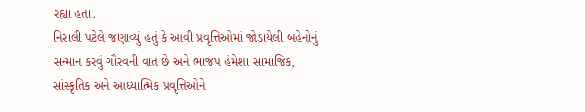રહ્યા હતા.
નિરાલી પટેલે જણાવ્યું હતું કે આવી પ્રવૃત્તિઓમાં જોડાયેલી બહેનોનું સન્માન કરવું ગૌરવની વાત છે અને ભાજપ હંમેશા સામાજિક, સાંસ્કૃતિક અને આધ્યાત્મિક પ્રવૃત્તિઓને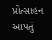પ્રોત્સાહન આપતું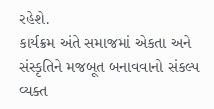રહેશે.
કાર્યક્રમ અંતે સમાજમાં એકતા અને સંસ્કૃતિને મજબૂત બનાવવાનો સંકલ્પ વ્યક્ત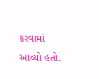કરવામાં આવ્યો હતો.